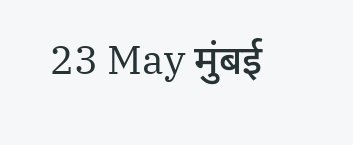23 May मुंबई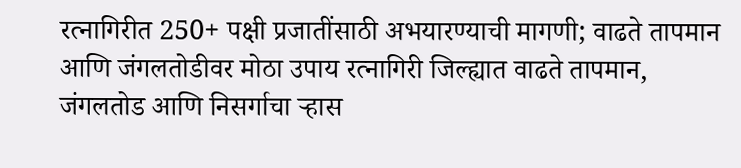रत्नागिरीत 250+ पक्षी प्रजातींसाठी अभयारण्याची मागणी; वाढते तापमान आणि जंगलतोडीवर मोठा उपाय रत्नागिरी जिल्ह्यात वाढते तापमान, जंगलतोड आणि निसर्गाचा ऱ्हास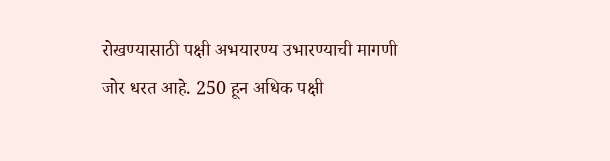रोखण्यासाठी पक्षी अभयारण्य उभारण्याची मागणी जोर धरत आहे. 250 हून अधिक पक्षी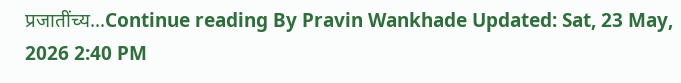प्रजातींच्य...Continue reading By Pravin Wankhade Updated: Sat, 23 May, 2026 2:40 PM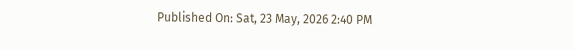Published On: Sat, 23 May, 2026 2:40 PM